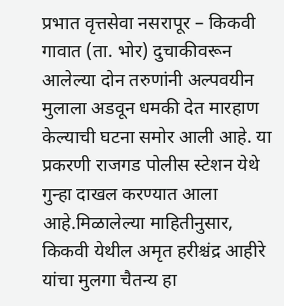प्रभात वृत्तसेवा नसरापूर – किकवी गावात (ता. भोर) दुचाकीवरून आलेल्या दोन तरुणांनी अल्पवयीन मुलाला अडवून धमकी देत मारहाण केल्याची घटना समोर आली आहे. या प्रकरणी राजगड पोलीस स्टेशन येथे गुन्हा दाखल करण्यात आला आहे.मिळालेल्या माहितीनुसार, किकवी येथील अमृत हरीश्चंद्र आहीरे यांचा मुलगा चैतन्य हा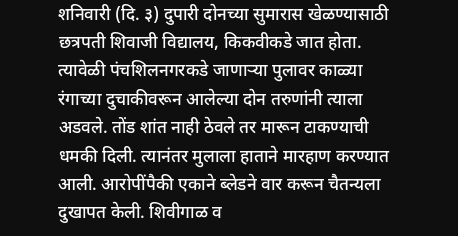शनिवारी (दि. ३) दुपारी दोनच्या सुमारास खेळण्यासाठी छत्रपती शिवाजी विद्यालय, किकवीकडे जात होता. त्यावेळी पंचशिलनगरकडे जाणाऱ्या पुलावर काळ्या रंगाच्या दुचाकीवरून आलेल्या दोन तरुणांनी त्याला अडवले. तोंड शांत नाही ठेवले तर मारून टाकण्याची धमकी दिली. त्यानंतर मुलाला हाताने मारहाण करण्यात आली. आरोपींपैकी एकाने ब्लेडने वार करून चैतन्यला दुखापत केली. शिवीगाळ व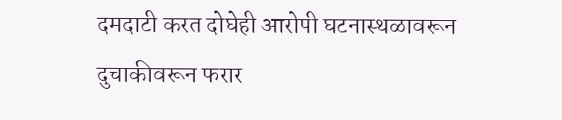दमदाटी करत दोघेही आरोपी घटनास्थळावरून दुचाकीवरून फरार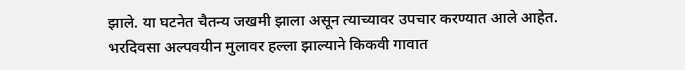झाले. या घटनेत चैतन्य जखमी झाला असून त्याच्यावर उपचार करण्यात आले आहेत. भरदिवसा अल्पवयीन मुलावर हल्ला झाल्याने किकवी गावात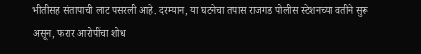भीतीसह संतापाची लाट पसरली आहे. दरम्यान, या घटनेचा तपास राजगड पोलीस स्टेशनच्या वतीने सुरू असून, फरार आरोपींचा शोध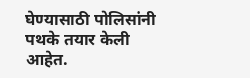घेण्यासाठी पोलिसांनी पथके तयार केली आहेत.